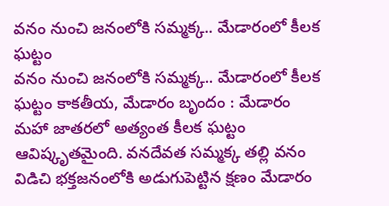వనం నుంచి జనంలోకి సమ్మక్క.. మేడారంలో కీలక ఘట్టం
వనం నుంచి జనంలోకి సమ్మక్క.. మేడారంలో కీలక ఘట్టం కాకతీయ, మేడారం బృందం : మేడారం మహా జాతరలో అత్యంత కీలక ఘట్టం ఆవిష్కృతమైంది. వనదేవత సమ్మక్క తల్లి వనం విడిచి భక్తజనంలోకి అడుగుపెట్టిన క్షణం మేడారం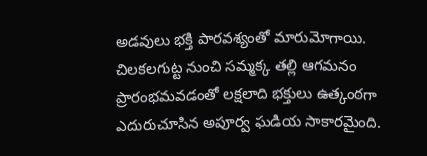అడవులు భక్తి పారవశ్యంతో మారుమోగాయి. చిలకలగుట్ట నుంచి సమ్మక్క తల్లి ఆగమనం ప్రారంభమవడంతో లక్షలాది భక్తులు ఉత్కంఠగా ఎదురుచూసిన అపూర్వ ఘడియ సాకారమైంది.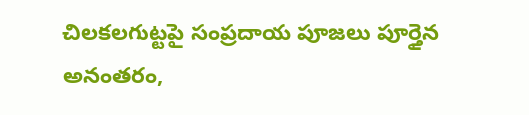చిలకలగుట్టపై సంప్రదాయ పూజలు పూర్తైన అనంతరం,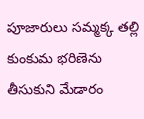పూజారులు సమ్మక్క తల్లి కుంకుమ భరిణెను తీసుకుని మేడారం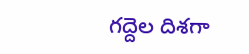గద్దెల దిశగా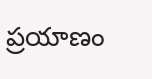ప్రయాణం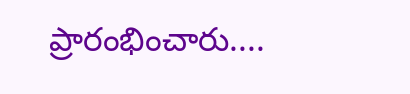ప్రారంభించారు....